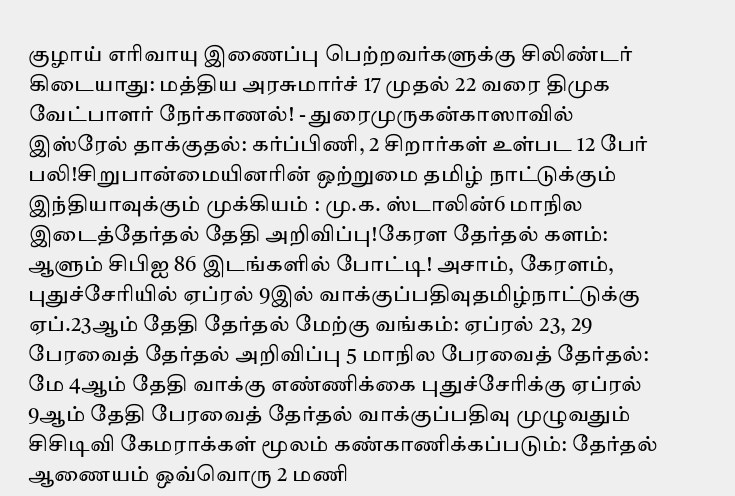குழாய் எரிவாயு இணைப்பு பெற்றவர்களுக்கு சிலிண்டர் கிடையாது: மத்திய அரசுமார்ச் 17 முதல் 22 வரை திமுக வேட்பாளர் நேர்காணல்! - துரைமுருகன்காஸாவில் இஸ்ரேல் தாக்குதல்: கர்ப்பிணி, 2 சிறார்கள் உள்பட 12 பேர் பலி!சிறுபான்மையினரின் ஒற்றுமை தமிழ் நாட்டுக்கும் இந்தியாவுக்கும் முக்கியம் : மு.க. ஸ்டாலின்6 மாநில இடைத்தேர்தல் தேதி அறிவிப்பு!கேரள தேர்தல் களம்: ஆளும் சிபிஐ 86 இடங்களில் போட்டி! அசாம், கேரளம், புதுச்சேரியில் ஏப்ரல் 9இல் வாக்குப்பதிவுதமிழ்நாட்டுக்கு ஏப்.23ஆம் தேதி தேர்தல் மேற்கு வங்கம்: ஏப்ரல் 23, 29 பேரவைத் தேர்தல் அறிவிப்பு 5 மாநில பேரவைத் தேர்தல்: மே 4ஆம் தேதி வாக்கு எண்ணிக்கை புதுச்சேரிக்கு ஏப்ரல் 9ஆம் தேதி பேரவைத் தேர்தல் வாக்குப்பதிவு முழுவதும் சிசிடிவி கேமராக்கள் மூலம் கண்காணிக்கப்படும்: தேர்தல் ஆணையம் ஒவ்வொரு 2 மணி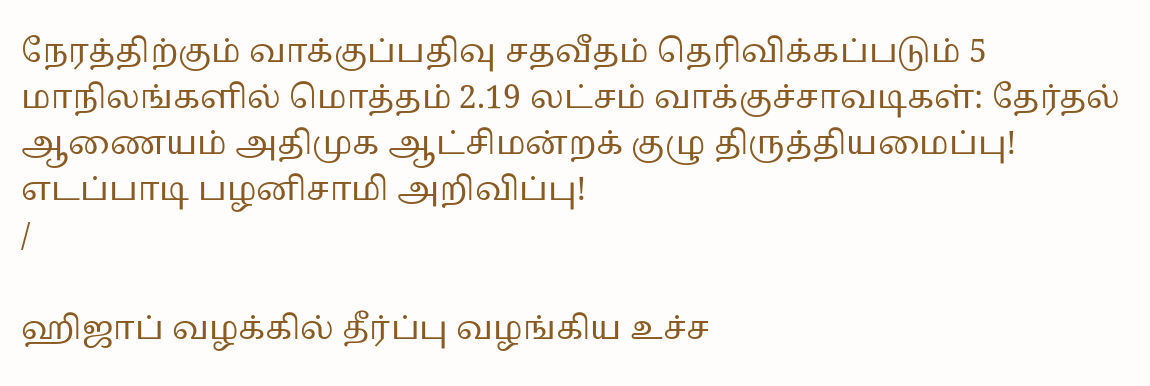நேரத்திற்கும் வாக்குப்பதிவு சதவீதம் தெரிவிக்கப்படும் 5 மாநிலங்களில் மொத்தம் 2.19 லட்சம் வாக்குச்சாவடிகள்: தேர்தல் ஆணையம் அதிமுக ஆட்சிமன்றக் குழு திருத்தியமைப்பு! எடப்பாடி பழனிசாமி அறிவிப்பு!
/

ஹிஜாப் வழக்கில் தீர்ப்பு வழங்கிய உச்ச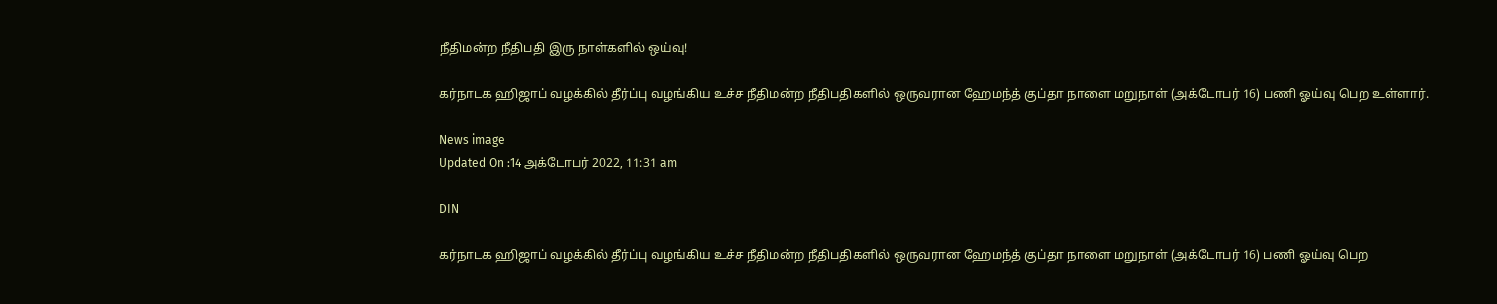நீதிமன்ற நீதிபதி இரு நாள்களில் ஒய்வு!

கர்நாடக ஹிஜாப் வழக்கில் தீர்ப்பு வழங்கிய உச்ச நீதிமன்ற நீதிபதிகளில் ஒருவரான ஹேமந்த் குப்தா நாளை மறுநாள் (அக்டோபர் 16) பணி ஓய்வு பெற உள்ளார்.

News image
Updated On :14 அக்டோபர் 2022, 11:31 am

DIN

கர்நாடக ஹிஜாப் வழக்கில் தீர்ப்பு வழங்கிய உச்ச நீதிமன்ற நீதிபதிகளில் ஒருவரான ஹேமந்த் குப்தா நாளை மறுநாள் (அக்டோபர் 16) பணி ஓய்வு பெற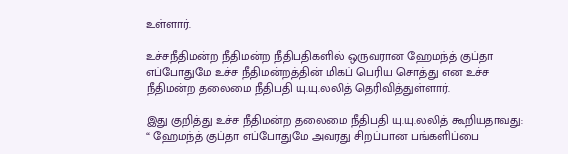உள்ளார்.

உச்சநீதிமன்ற நீதிமன்ற நீதிபதிகளில் ஒருவரான ஹேமந்த் குப்தா எப்போதுமே உச்ச நீதிமன்றத்தின் மிகப் பெரிய சொத்து என உச்ச நீதிமன்ற தலைமை நீதிபதி யு.யு.லலித் தெரிவித்துள்ளார்.

இது குறித்து உச்ச நீதிமன்ற தலைமை நீதிபதி யு.யு.லலித் கூறியதாவது: “ ஹேமந்த் குப்தா எப்போதுமே அவரது சிறப்பான பங்களிப்பை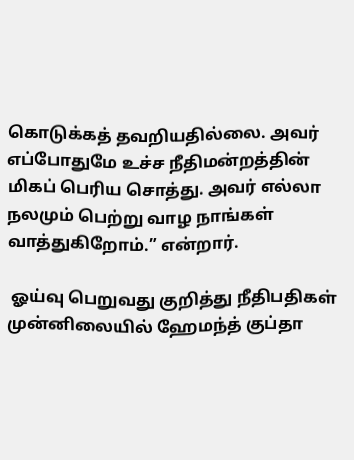கொடுக்கத் தவறியதில்லை. அவர் எப்போதுமே உச்ச நீதிமன்றத்தின் மிகப் பெரிய சொத்து. அவர் எல்லா நலமும் பெற்று வாழ நாங்கள் வாத்துகிறோம்.” என்றார்.

 ஓய்வு பெறுவது குறித்து நீதிபதிகள் முன்னிலையில் ஹேமந்த் குப்தா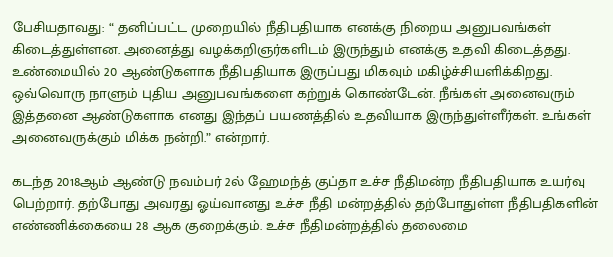பேசியதாவது: “ தனிப்பட்ட முறையில் நீதிபதியாக எனக்கு நிறைய அனுபவங்கள் கிடைத்துள்ளன. அனைத்து வழக்கறிஞர்களிடம் இருந்தும் எனக்கு உதவி கிடைத்தது. உண்மையில் 20 ஆண்டுகளாக நீதிபதியாக இருப்பது மிகவும் மகிழ்ச்சியளிக்கிறது. ஒவ்வொரு நாளும் புதிய அனுபவங்களை கற்றுக் கொண்டேன். நீங்கள் அனைவரும் இத்தனை ஆண்டுகளாக எனது இந்தப் பயணத்தில் உதவியாக இருந்துள்ளீர்கள். உங்கள் அனைவருக்கும் மிக்க நன்றி.” என்றார்.

கடந்த 2018ஆம் ஆண்டு நவம்பர் 2ல் ஹேமந்த் குப்தா உச்ச நீதிமன்ற நீதிபதியாக உயர்வு பெற்றார். தற்போது அவரது ஓய்வானது உச்ச நீதி மன்றத்தில் தற்போதுள்ள நீதிபதிகளின் எண்ணிக்கையை 28 ஆக குறைக்கும். உச்ச நீதிமன்றத்தில் தலைமை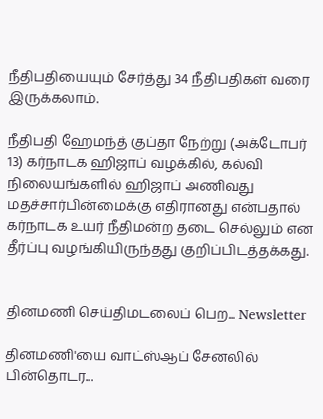நீதிபதியையும் சேர்த்து 34 நீதிபதிகள் வரை இருக்கலாம்.

நீதிபதி ஹேமந்த் குப்தா நேற்று (அக்டோபர் 13) கர்நாடக ஹிஜாப் வழக்கில், கல்வி நிலையங்களில் ஹிஜாப் அணிவது மதச்சார்பின்மைக்கு எதிரானது என்பதால் கர்நாடக உயர் நீதிமன்ற தடை செல்லும் என தீர்ப்பு வழங்கியிருந்தது குறிப்பிடத்தக்கது.


தினமணி செய்திமடலைப் பெற... Newsletter

தினமணி'யை வாட்ஸ்ஆப் சேனலில் பின்தொடர...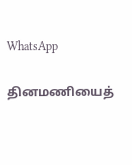WhatsApp

தினமணியைத்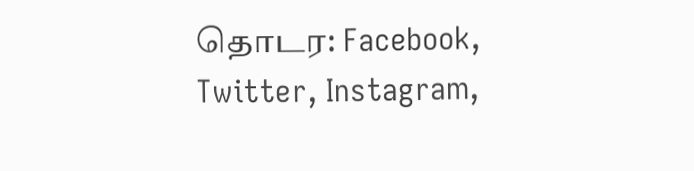தொடர: Facebook, Twitter, Instagram,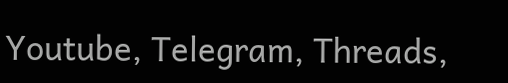Youtube, Telegram, Threads,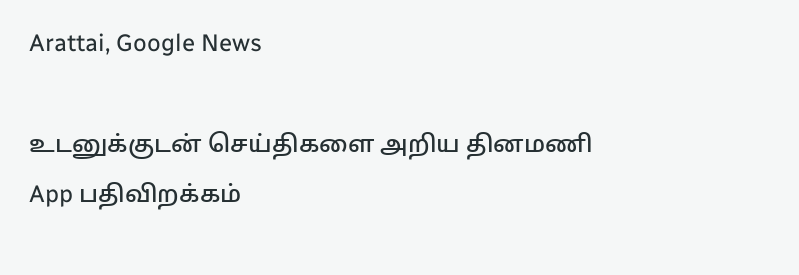Arattai, Google News

உடனுக்குடன் செய்திகளை அறிய தினமணி App பதிவிறக்கம்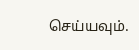செய்யவும்.